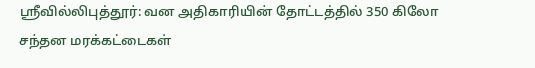ஸ்ரீவில்லிபுத்தூர்: வன அதிகாரியின் தோட்டத்தில் 350 கிலோ சந்தன மரக்கட்டைகள்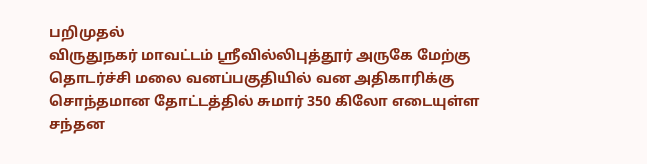பறிமுதல்
விருதுநகர் மாவட்டம் ஸ்ரீவில்லிபுத்தூர் அருகே மேற்கு தொடர்ச்சி மலை வனப்பகுதியில் வன அதிகாரிக்கு சொந்தமான தோட்டத்தில் சுமார் 350 கிலோ எடையுள்ள சந்தன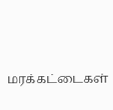மரக்கட்டைகள்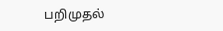பறிமுதல்